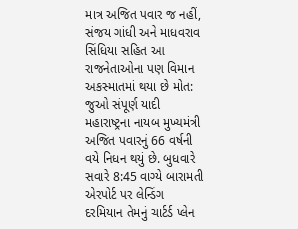માત્ર અજિત પવાર જ નહીં, સંજય ગાંધી અને માધવરાવ સિંધિયા સહિત આ રાજનેતાઓના પણ વિમાન અકસ્માતમાં થયા છે મોત: જુઓ સંપૂર્ણ યાદી
મહારાષ્ટ્રના નાયબ મુખ્યમંત્રી અજિત પવારનું 66 વર્ષની વયે નિધન થયું છે. બુધવારે સવારે 8:45 વાગ્યે બારામતી એરપોર્ટ પર લેન્ડિંગ દરમિયાન તેમનું ચાર્ટર્ડ પ્લેન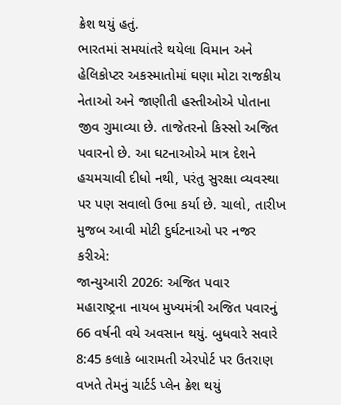ક્રેશ થયું હતું.
ભારતમાં સમયાંતરે થયેલા વિમાન અને હેલિકોપ્ટર અકસ્માતોમાં ઘણા મોટા રાજકીય નેતાઓ અને જાણીતી હસ્તીઓએ પોતાના જીવ ગુમાવ્યા છે. તાજેતરનો કિસ્સો અજિત પવારનો છે. આ ઘટનાઓએ માત્ર દેશને હચમચાવી દીધો નથી, પરંતુ સુરક્ષા વ્યવસ્થા પર પણ સવાલો ઉભા કર્યા છે. ચાલો, તારીખ મુજબ આવી મોટી દુર્ઘટનાઓ પર નજર કરીએ:
જાન્યુઆરી 2026: અજિત પવાર
મહારાષ્ટ્રના નાયબ મુખ્યમંત્રી અજિત પવારનું 66 વર્ષની વયે અવસાન થયું. બુધવારે સવારે 8:45 કલાકે બારામતી એરપોર્ટ પર ઉતરાણ વખતે તેમનું ચાર્ટર્ડ પ્લેન ક્રેશ થયું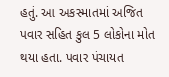હતું. આ અકસ્માતમાં અજિત પવાર સહિત કુલ 5 લોકોના મોત થયા હતા. પવાર પંચાયત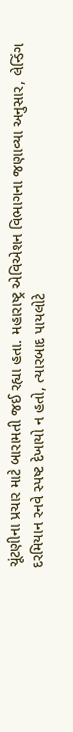ચૂંટણીના પ્રચાર માટે બારામતી જઈ રહ્યા હતા. મહારાષ્ટ્ર એવિએશન વિભાગના જણાવ્યા અનુસાર, લેન્ડિંગ દરમિયાન રનવે સ્પષ્ટ દેખાયો ન હતો, ત્યારબાદ પાયલોટે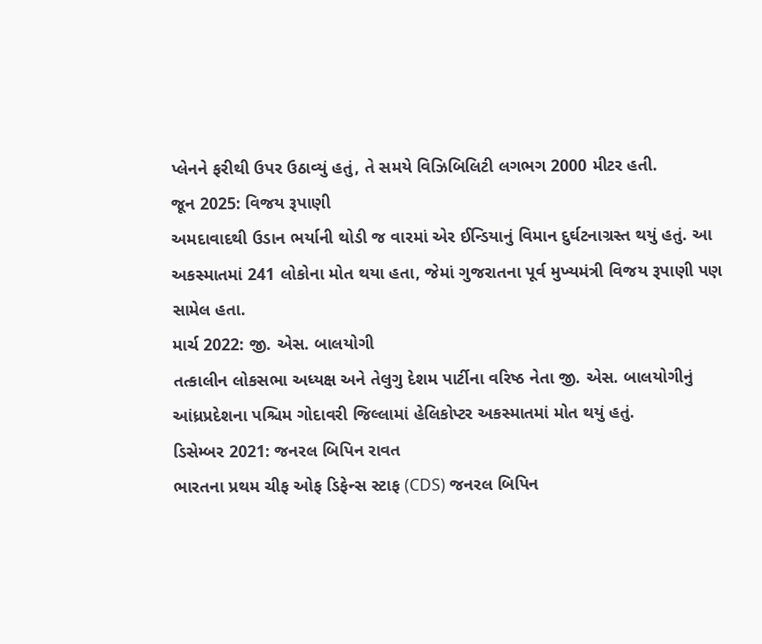પ્લેનને ફરીથી ઉપર ઉઠાવ્યું હતું, તે સમયે વિઝિબિલિટી લગભગ 2000 મીટર હતી.
જૂન 2025: વિજય રૂપાણી
અમદાવાદથી ઉડાન ભર્યાની થોડી જ વારમાં એર ઈન્ડિયાનું વિમાન દુર્ઘટનાગ્રસ્ત થયું હતું. આ અકસ્માતમાં 241 લોકોના મોત થયા હતા, જેમાં ગુજરાતના પૂર્વ મુખ્યમંત્રી વિજય રૂપાણી પણ સામેલ હતા.
માર્ચ 2022: જી. એસ. બાલયોગી
તત્કાલીન લોકસભા અધ્યક્ષ અને તેલુગુ દેશમ પાર્ટીના વરિષ્ઠ નેતા જી. એસ. બાલયોગીનું આંધ્રપ્રદેશના પશ્ચિમ ગોદાવરી જિલ્લામાં હેલિકોપ્ટર અકસ્માતમાં મોત થયું હતું.
ડિસેમ્બર 2021: જનરલ બિપિન રાવત
ભારતના પ્રથમ ચીફ ઓફ ડિફેન્સ સ્ટાફ (CDS) જનરલ બિપિન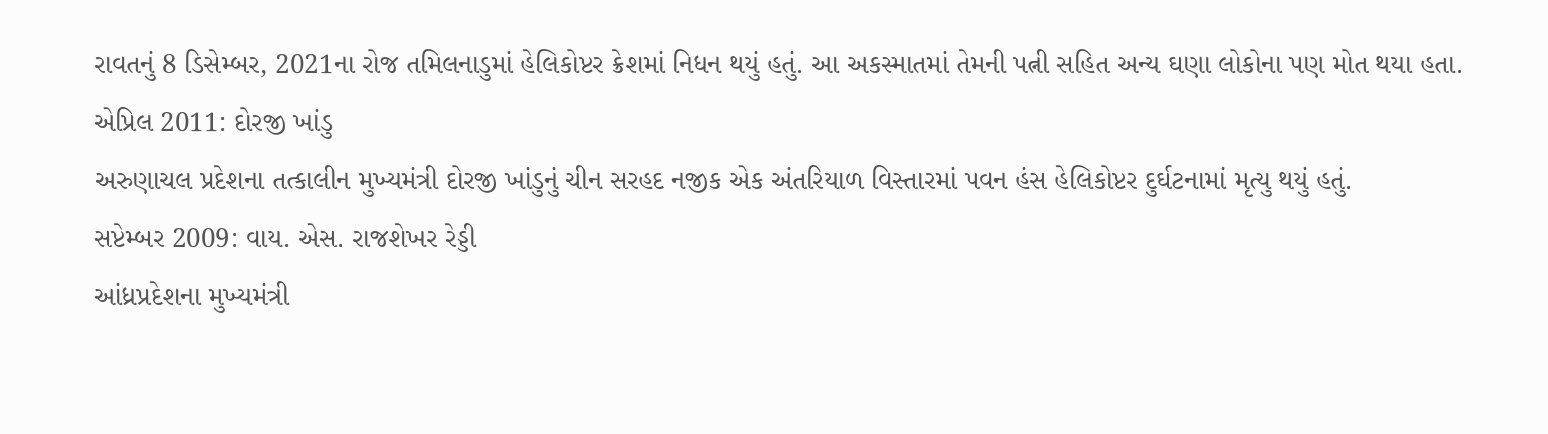રાવતનું 8 ડિસેમ્બર, 2021ના રોજ તમિલનાડુમાં હેલિકોપ્ટર ક્રેશમાં નિધન થયું હતું. આ અકસ્માતમાં તેમની પત્ની સહિત અન્ય ઘણા લોકોના પણ મોત થયા હતા.
એપ્રિલ 2011: દોરજી ખાંડુ
અરુણાચલ પ્રદેશના તત્કાલીન મુખ્યમંત્રી દોરજી ખાંડુનું ચીન સરહદ નજીક એક અંતરિયાળ વિસ્તારમાં પવન હંસ હેલિકોપ્ટર દુર્ઘટનામાં મૃત્યુ થયું હતું.
સપ્ટેમ્બર 2009: વાય. એસ. રાજશેખર રેડ્ડી
આંધ્રપ્રદેશના મુખ્યમંત્રી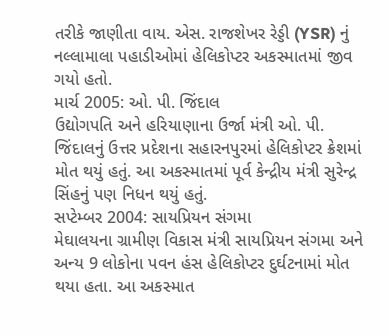તરીકે જાણીતા વાય. એસ. રાજશેખર રેડ્ડી (YSR) નું નલ્લામાલા પહાડીઓમાં હેલિકોપ્ટર અકસ્માતમાં જીવ ગયો હતો.
માર્ચ 2005: ઓ. પી. જિંદાલ
ઉદ્યોગપતિ અને હરિયાણાના ઉર્જા મંત્રી ઓ. પી. જિંદાલનું ઉત્તર પ્રદેશના સહારનપુરમાં હેલિકોપ્ટર ક્રેશમાં મોત થયું હતું. આ અકસ્માતમાં પૂર્વ કેન્દ્રીય મંત્રી સુરેન્દ્ર સિંહનું પણ નિધન થયું હતું.
સપ્ટેમ્બર 2004: સાયપ્રિયન સંગમા
મેઘાલયના ગ્રામીણ વિકાસ મંત્રી સાયપ્રિયન સંગમા અને અન્ય 9 લોકોના પવન હંસ હેલિકોપ્ટર દુર્ઘટનામાં મોત થયા હતા. આ અકસ્માત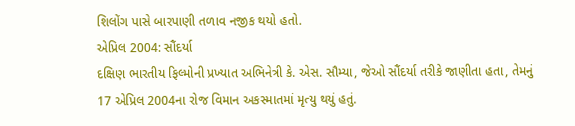શિલોંગ પાસે બારપાણી તળાવ નજીક થયો હતો.
એપ્રિલ 2004: સૌંદર્યા
દક્ષિણ ભારતીય ફિલ્મોની પ્રખ્યાત અભિનેત્રી કે. એસ. સૌમ્યા, જેઓ સૌંદર્યા તરીકે જાણીતા હતા, તેમનું 17 એપ્રિલ 2004ના રોજ વિમાન અકસ્માતમાં મૃત્યુ થયું હતું.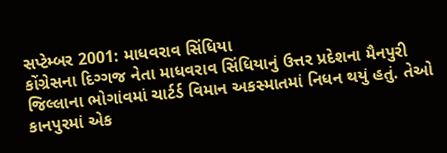સપ્ટેમ્બર 2001: માધવરાવ સિંધિયા
કોંગ્રેસના દિગ્ગજ નેતા માધવરાવ સિંધિયાનું ઉત્તર પ્રદેશના મૈનપુરી જિલ્લાના ભોગાંવમાં ચાર્ટર્ડ વિમાન અકસ્માતમાં નિધન થયું હતું. તેઓ કાનપુરમાં એક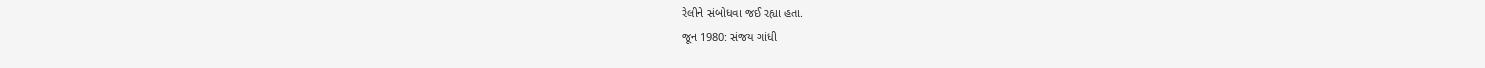રેલીને સંબોધવા જઈ રહ્યા હતા.
જૂન 1980: સંજય ગાંધી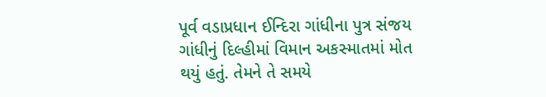પૂર્વ વડાપ્રધાન ઈન્દિરા ગાંધીના પુત્ર સંજય ગાંધીનું દિલ્હીમાં વિમાન અકસ્માતમાં મોત થયું હતું. તેમને તે સમયે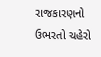રાજકારણનો ઉભરતો ચહેરો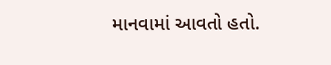માનવામાં આવતો હતો.